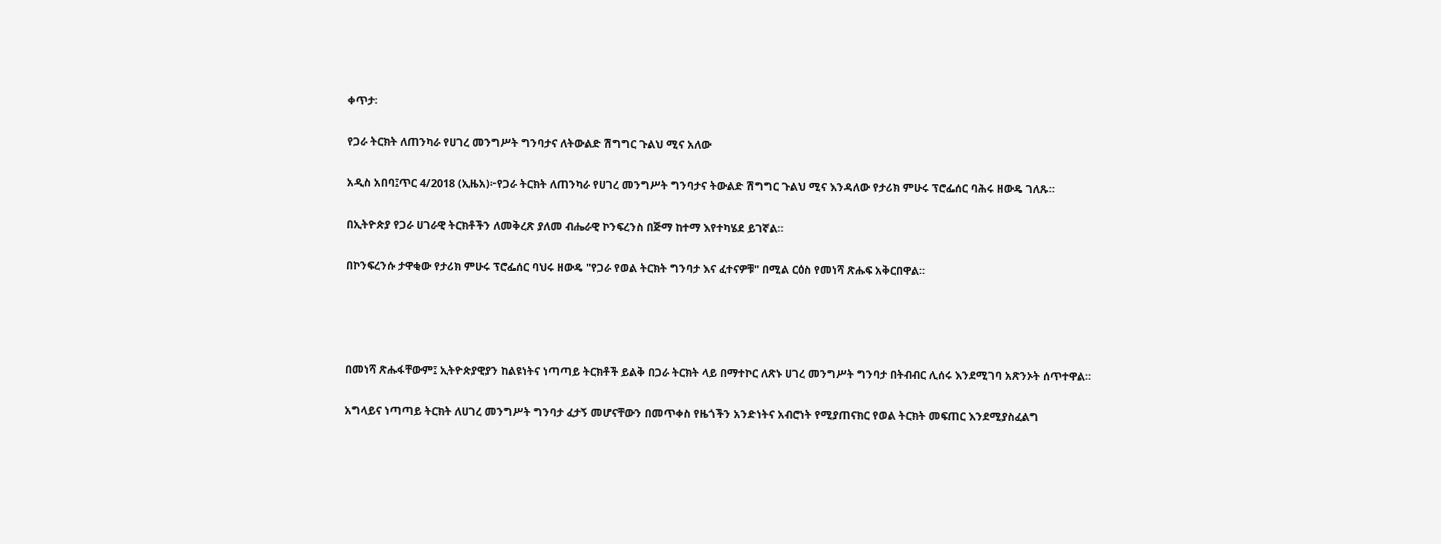ቀጥታ፡

የጋራ ትርክት ለጠንካራ የሀገረ መንግሥት ግንባታና ለትውልድ ሽግግር ጉልህ ሚና አለው

አዲስ አበባ፤ጥር 4/2018 (ኢዜአ)፦የጋራ ትርክት ለጠንካራ የሀገረ መንግሥት ግንባታና ትውልድ ሽግግር ጉልህ ሚና እንዳለው የታሪክ ምሁሩ ፕሮፌሰር ባሕሩ ዘውዴ ገለጹ።

በኢትዮጵያ የጋራ ሀገራዊ ትርክቶችን ለመቅረጽ ያለመ ብሔራዊ ኮንፍረንስ በጅማ ከተማ እየተካሄደ ይገኛል።

በኮንፍረንሱ ታዋቂው የታሪክ ምሁሩ ፕሮፌሰር ባህሩ ዘውዴ "የጋራ የወል ትርክት ግንባታ እና ፈተናዎቹ" በሚል ርዕስ የመነሻ ጽሑፍ አቅርበዋል።




በመነሻ ጽሑፋቸውም፤ ኢትዮጵያዊያን ከልዩነትና ነጣጣይ ትርክቶች ይልቅ በጋራ ትርክት ላይ በማተኮር ለጽኑ ሀገረ መንግሥት ግንባታ በትብብር ሊሰሩ እንደሚገባ አጽንኦት ሰጥተዋል።

አግላይና ነጣጣይ ትርክት ለሀገረ መንግሥት ግንባታ ፈታኝ መሆናቸውን በመጥቀስ የዜጎችን አንድነትና አብሮነት የሚያጠናክር የወል ትርክት መፍጠር እንደሚያስፈልግ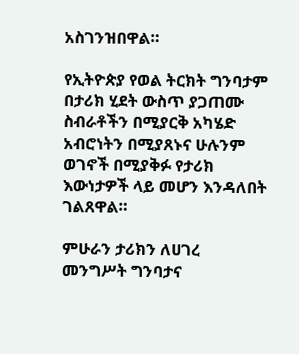አስገንዝበዋል።

የኢትዮጵያ የወል ትርክት ግንባታም በታሪክ ሂደት ውስጥ ያጋጠሙ ስብራቶችን በሚያርቅ አካሄድ አብሮነትን በሚያጸኑና ሁሉንም ወገኖች በሚያቅፉ የታሪክ እውነታዎች ላይ መሆን እንዳለበት ገልጸዋል።

ምሁራን ታሪክን ለሀገረ መንግሥት ግንባታና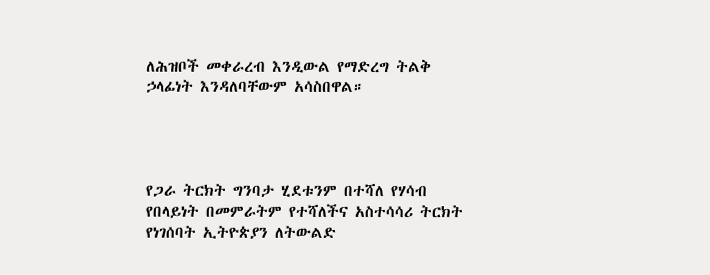ለሕዝቦች መቀራረብ እንዲውል የማድረግ ትልቅ ኃላፊነት እንዳለባቸውም አሳስበዋል።




የጋራ ትርክት ግንባታ ሂደቱንም በተሻለ የሃሳብ የበላይነት በመምራትም የተሻለችና አስተሳሳሪ ትርክት የነገሰባት ኢትዮጵያን ለትውልድ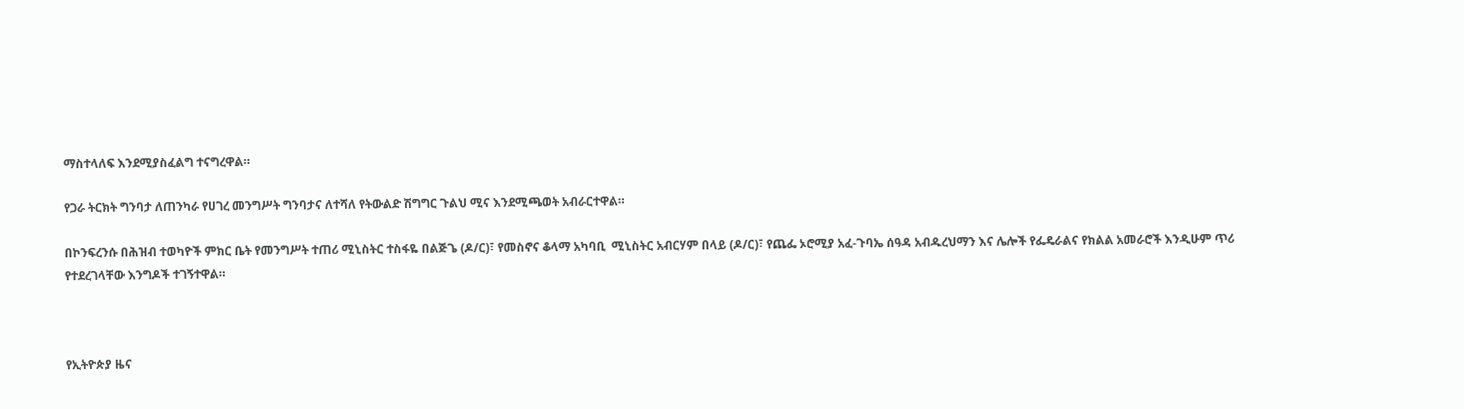ማስተላለፍ እንደሚያስፈልግ ተናግረዋል።

የጋራ ትርክት ግንባታ ለጠንካራ የሀገረ መንግሥት ግንባታና ለተሻለ የትውልድ ሽግግር ጉልህ ሚና እንደሚጫወት አብራርተዋል።

በኮንፍረንሱ በሕዝብ ተወካዮች ምክር ቤት የመንግሥት ተጠሪ ሚኒስትር ተስፋዬ በልጅጌ (ዶ/ር)፣ የመስኖና ቆላማ አካባቢ  ሚኒስትር አብርሃም በላይ (ዶ/ር)፣ የጨፌ ኦሮሚያ አፈ-ጉባኤ ሰዓዳ አብዱረህማን እና ሌሎች የፌዴራልና የክልል አመራሮች እንዲሁም ጥሪ የተደረገላቸው እንግዶች ተገኝተዋል።



የኢትዮጵያ ዜና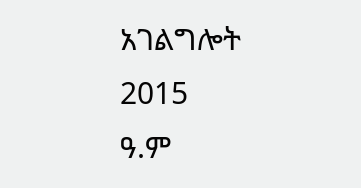አገልግሎት
2015
ዓ.ም